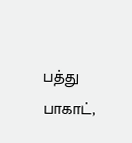பத்து பாகாட்,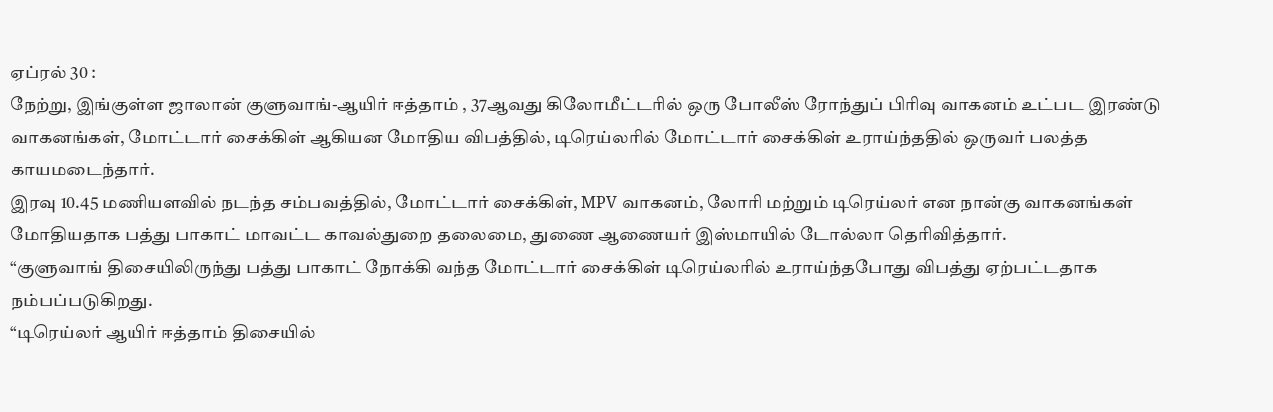ஏப்ரல் 30 :
நேற்று, இங்குள்ள ஜாலான் குளுவாங்-ஆயிர் ஈத்தாம் , 37ஆவது கிலோமீட்டரில் ஒரு போலீஸ் ரோந்துப் பிரிவு வாகனம் உட்பட இரண்டு வாகனங்கள், மோட்டார் சைக்கிள் ஆகியன மோதிய விபத்தில், டிரெய்லரில் மோட்டார் சைக்கிள் உராய்ந்ததில் ஒருவர் பலத்த காயமடைந்தார்.
இரவு 10.45 மணியளவில் நடந்த சம்பவத்தில், மோட்டார் சைக்கிள், MPV வாகனம், லோரி மற்றும் டிரெய்லர் என நான்கு வாகனங்கள் மோதியதாக பத்து பாகாட் மாவட்ட காவல்துறை தலைமை, துணை ஆணையர் இஸ்மாயில் டோல்லா தெரிவித்தார்.
“குளுவாங் திசையிலிருந்து பத்து பாகாட் நோக்கி வந்த மோட்டார் சைக்கிள் டிரெய்லரில் உராய்ந்தபோது விபத்து ஏற்பட்டதாக நம்பப்படுகிறது.
“டிரெய்லர் ஆயிர் ஈத்தாம் திசையில்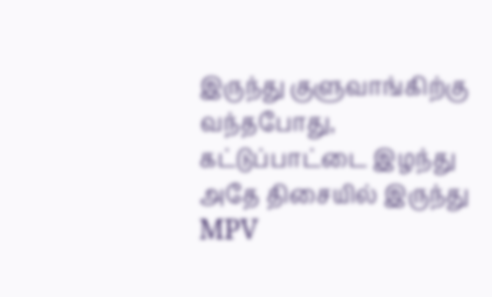இருந்து குளுவாங்கிற்கு வந்தபோது, கட்டுப்பாட்டை இழந்து அதே திசையில் இருந்து MPV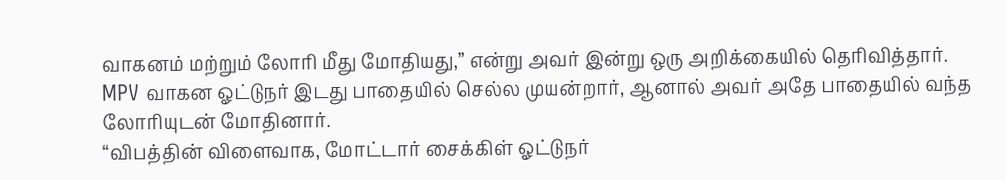வாகனம் மற்றும் லோரி மீது மோதியது,” என்று அவர் இன்று ஒரு அறிக்கையில் தெரிவித்தார்.
MPV வாகன ஓட்டுநர் இடது பாதையில் செல்ல முயன்றார், ஆனால் அவர் அதே பாதையில் வந்த லோரியுடன் மோதினார்.
“விபத்தின் விளைவாக, மோட்டார் சைக்கிள் ஓட்டுநர்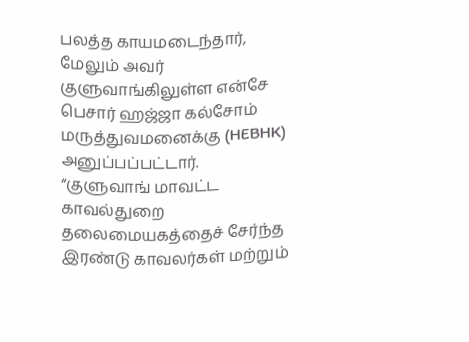பலத்த காயமடைந்தார், மேலும் அவர் குளுவாங்கிலுள்ள என்சே பெசார் ஹஜ்ஜா கல்சோம் மருத்துவமனைக்கு (HEBHK) அனுப்பப்பட்டார்.
“குளுவாங் மாவட்ட காவல்துறை தலைமையகத்தைச் சேர்ந்த இரண்டு காவலர்கள் மற்றும்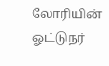லோரியின் ஓட்டுநர்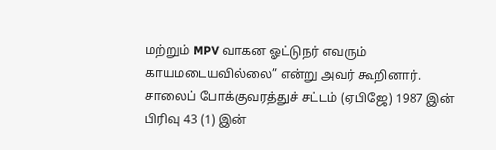மற்றும் MPV வாகன ஓட்டுநர் எவரும் காயமடையவில்லை” என்று அவர் கூறினார்.
சாலைப் போக்குவரத்துச் சட்டம் (ஏபிஜே) 1987 இன் பிரிவு 43 (1) இன்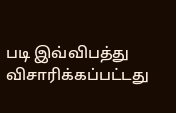படி இவ்விபத்து விசாரிக்கப்பட்டது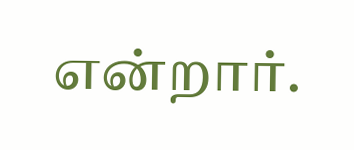என்றார்.